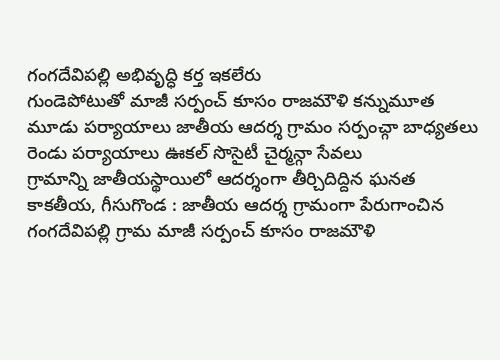గంగదేవిపల్లి అభివృద్ధి కర్త ఇకలేరు
గుండెపోటుతో మాజీ సర్పంచ్ కూసం రాజమౌళి కన్నుమూత
మూడు పర్యాయాలు జాతీయ ఆదర్శ గ్రామం సర్పంచ్గా బాధ్యతలు
రెండు పర్యాయాలు ఊకల్ సొసైటీ చైర్మన్గా సేవలు
గ్రామాన్ని జాతీయస్థాయిలో ఆదర్శంగా తీర్చిదిద్దిన ఘనత
కాకతీయ, గీసుగొండ : జాతీయ ఆదర్శ గ్రామంగా పేరుగాంచిన గంగదేవిపల్లి గ్రామ మాజీ సర్పంచ్ కూసం రాజమౌళి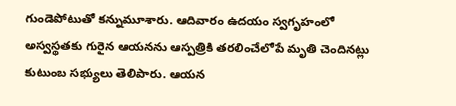గుండెపోటుతో కన్నుమూశారు. ఆదివారం ఉదయం స్వగృహంలో అస్వస్థతకు గురైన ఆయనను ఆస్పత్రికి తరలించేలోపే మృతి చెందినట్లు కుటుంబ సభ్యులు తెలిపారు. ఆయన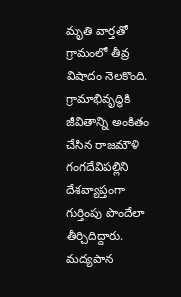మృతి వార్తతో గ్రామంలో తీవ్ర విషాదం నెలకొంది. గ్రామాభివృద్ధికి జీవితాన్ని అంకితం చేసిన రాజమౌళి గంగదేవిపల్లిని దేశవ్యాప్తంగా గుర్తింపు పొందేలా తీర్చిదిద్దారు. మద్యపాన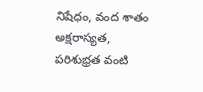నిషేధం, వంద శాతం అక్షరాస్యత, పరిశుభ్రత వంటి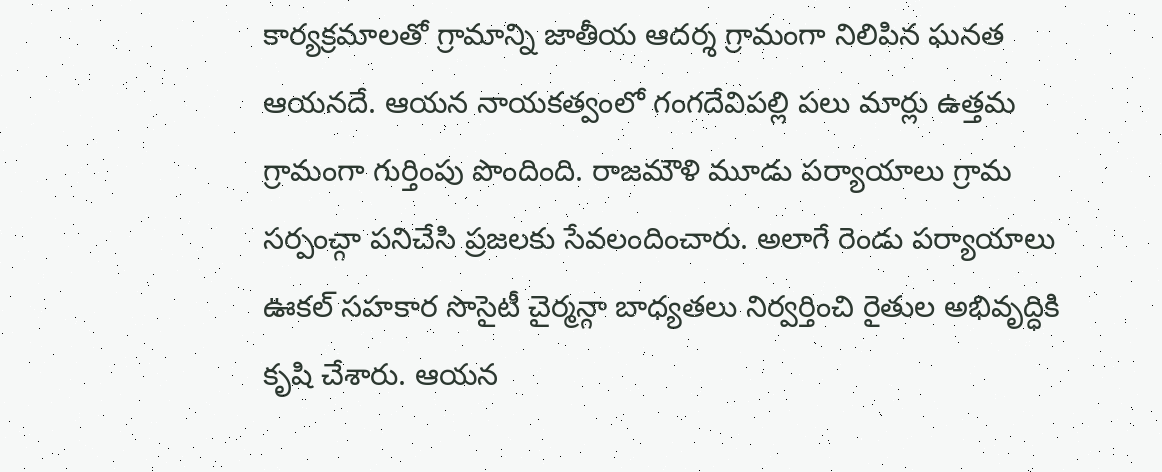కార్యక్రమాలతో గ్రామాన్ని జాతీయ ఆదర్శ గ్రామంగా నిలిపిన ఘనత ఆయనదే. ఆయన నాయకత్వంలో గంగదేవిపల్లి పలు మార్లు ఉత్తమ గ్రామంగా గుర్తింపు పొందింది. రాజమౌళి మూడు పర్యాయాలు గ్రామ సర్పంచ్గా పనిచేసి ప్రజలకు సేవలందించారు. అలాగే రెండు పర్యాయాలు ఊకల్ సహకార సొసైటీ చైర్మన్గా బాధ్యతలు నిర్వర్తించి రైతుల అభివృద్ధికి కృషి చేశారు. ఆయన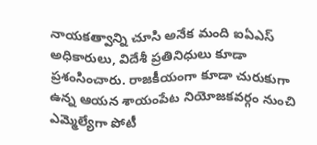నాయకత్వాన్ని చూసి అనేక మంది ఐఏఎస్ అధికారులు, విదేశీ ప్రతినిధులు కూడా ప్రశంసించారు. రాజకీయంగా కూడా చురుకుగా ఉన్న ఆయన శాయంపేట నియోజకవర్గం నుంచి ఎమ్మెల్యేగా పోటీ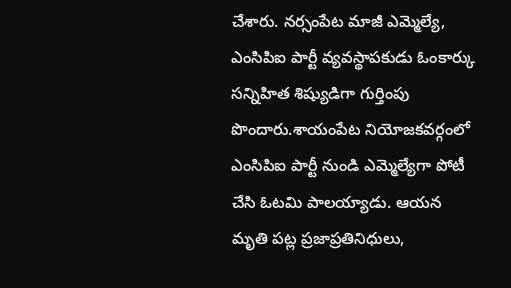చేశారు. నర్సంపేట మాజీ ఎమ్మెల్యే, ఎంసిపిఐ పార్టీ వ్యవస్థాపకుడు ఓంకార్కు సన్నిహిత శిష్యుడిగా గుర్తింపు పొందారు.శాయంపేట నియోజకవర్గంలో ఎంసిపిఐ పార్టీ నుండి ఎమ్మెల్యేగా పోటీ చేసి ఓటమి పాలయ్యాడు. ఆయన మృతి పట్ల ప్రజాప్రతినిధులు,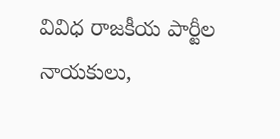వివిధ రాజకీయ పార్టీల నాయకులు,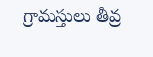గ్రామస్తులు తీవ్ర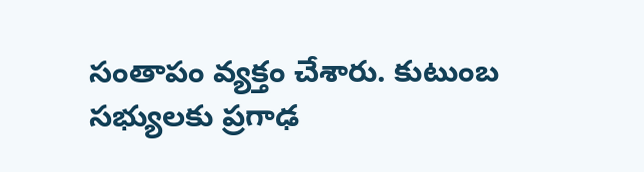సంతాపం వ్యక్తం చేశారు. కుటుంబ సభ్యులకు ప్రగాఢ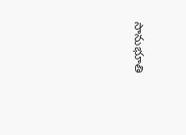సానుభూతి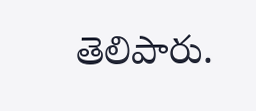తెలిపారు.